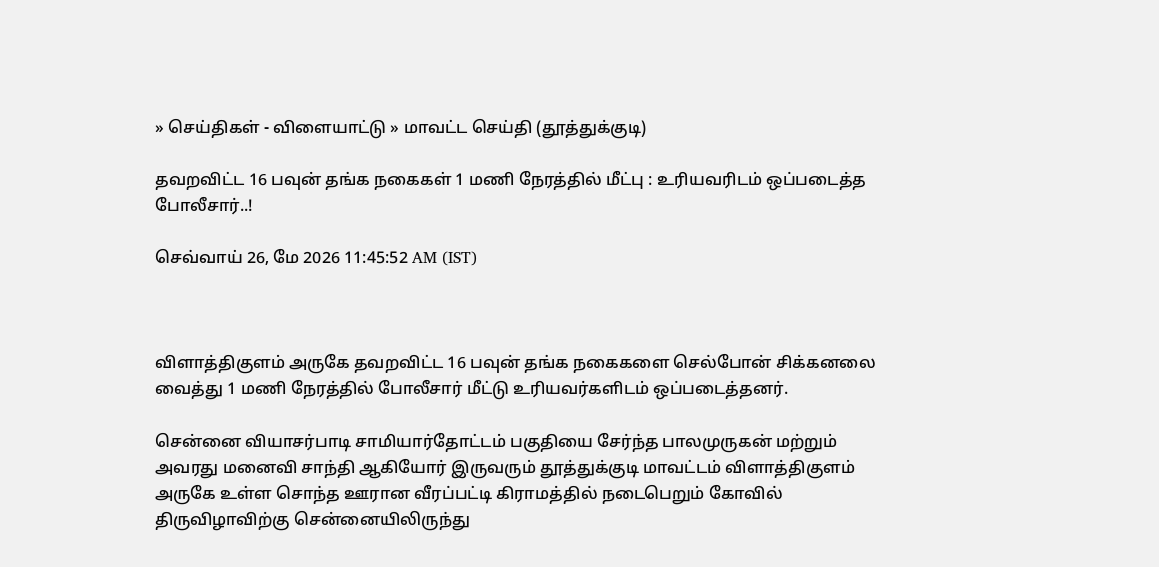» செய்திகள் - விளையாட்டு » மாவட்ட செய்தி (தூத்துக்குடி)

தவறவிட்ட 16 பவுன் தங்க நகைகள் 1 மணி நேரத்தில் மீட்பு : உரியவரிடம் ஒப்படைத்த போலீசார்..!

செவ்வாய் 26, மே 2026 11:45:52 AM (IST)



விளாத்திகுளம் அருகே தவறவிட்ட 16 பவுன் தங்க நகைகளை செல்போன் சிக்கனலை வைத்து 1 மணி நேரத்தில் போலீசார் மீட்டு உரியவர்களிடம் ஒப்படைத்தனர்.

சென்னை வியாசர்பாடி சாமியார்தோட்டம் பகுதியை சேர்ந்த பாலமுருகன் மற்றும் அவரது மனைவி சாந்தி ஆகியோர் இருவரும் தூத்துக்குடி மாவட்டம் விளாத்திகுளம் அருகே உள்ள சொந்த ஊரான வீரப்பட்டி கிராமத்தில் நடைபெறும் கோவில் திருவிழாவிற்கு சென்னையிலிருந்து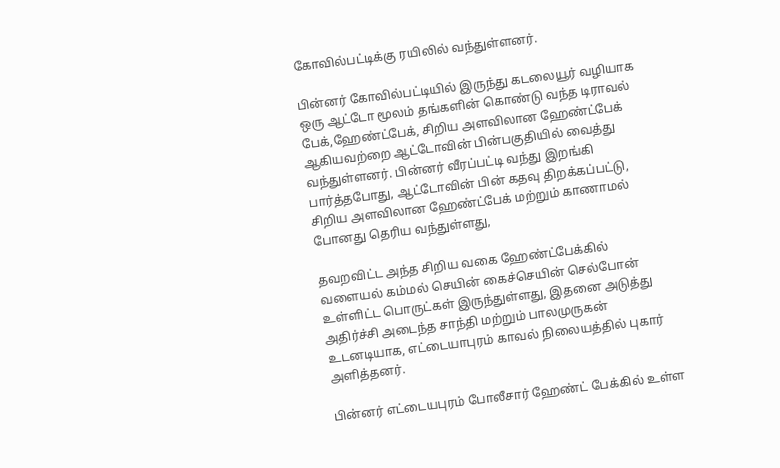கோவில்பட்டிக்கு ரயிலில் வந்துள்ளனர்.

பின்னர் கோவில்பட்டியில் இருந்து கடலையூர் வழியாக ஒரு ஆட்டோ மூலம் தங்களின் கொண்டு வந்த டிராவல் பேக்,ஹேண்ட்பேக், சிறிய அளவிலான ஹேண்ட்பேக் ஆகியவற்றை ஆட்டோவின் பின்பகுதியில் வைத்து வந்துள்ளனர். பின்னர் வீரப்பட்டி வந்து இறங்கி பார்த்தபோது, ஆட்டோவின் பின் கதவு திறக்கப்பட்டு, சிறிய அளவிலான ஹேண்ட்பேக் மற்றும் காணாமல் போனது தெரிய வந்துள்ளது,

தவறவிட்ட அந்த சிறிய வகை ஹேண்ட்பேக்கில் வளையல் கம்மல் செயின் கைச்செயின் செல்போன் உள்ளிட்ட பொருட்கள் இருந்துள்ளது, இதனை அடுத்து அதிர்ச்சி அடைந்த சாந்தி மற்றும் பாலமுருகன் உடனடியாக, எட்டையாபுரம் காவல் நிலையத்தில் புகார் அளித்தனர்.

பின்னர் எட்டையபுரம் போலீசார் ஹேண்ட் பேக்கில் உள்ள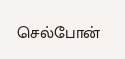செல்போன்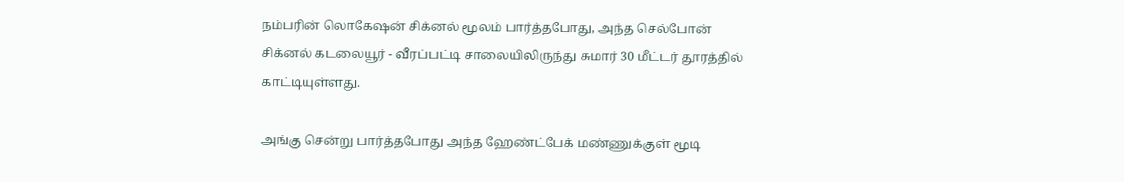நம்பரின் லொகேஷன் சிக்னல் மூலம் பார்த்தபோது, அந்த செல்போன் சிக்னல் கடலையூர் - வீரப்பட்டி சாலையிலிருந்து சுமார் 30 மீட்டர் தூரத்தில் காட்டியுள்ளது.

அங்கு சென்று பார்த்தபோது அந்த ஹேண்ட்பேக் மண்ணுக்குள் மூடி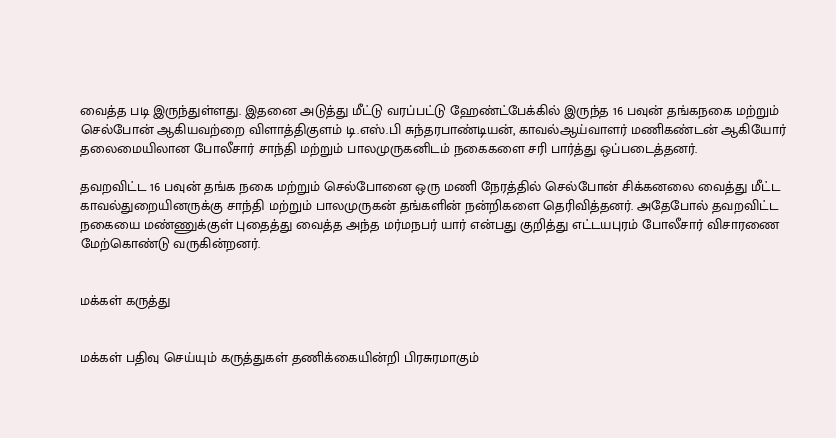வைத்த படி இருந்துள்ளது. இதனை அடுத்து மீட்டு வரப்பட்டு ஹேண்ட்பேக்கில் இருந்த 16 பவுன் தங்கநகை மற்றும் செல்போன் ஆகியவற்றை விளாத்திகுளம் டி.எஸ்.பி சுந்தரபாண்டியன், காவல்ஆய்வாளர் மணிகண்டன் ஆகியோர் தலைமையிலான போலீசார் சாந்தி மற்றும் பாலமுருகனிடம் நகைகளை சரி பார்த்து ஒப்படைத்தனர்.

தவறவிட்ட 16 பவுன் தங்க நகை மற்றும் செல்போனை ஒரு மணி நேரத்தில் செல்போன் சிக்கனலை வைத்து மீட்ட காவல்துறையினருக்கு சாந்தி மற்றும் பாலமுருகன் தங்களின் நன்றிகளை தெரிவித்தனர். அதேபோல் தவறவிட்ட நகையை மண்ணுக்குள் புதைத்து வைத்த அந்த மர்மநபர் யார் என்பது குறித்து எட்டயபுரம் போலீசார் விசாரணை மேற்கொண்டு வருகின்றனர்.


மக்கள் கருத்து


மக்கள் பதிவு செய்யும் கருத்துகள் தணிக்கையின்றி பிரசுரமாகும்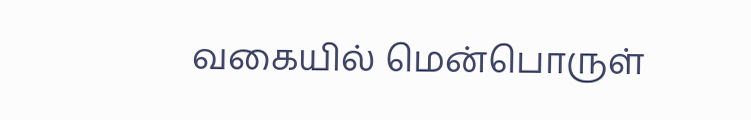வகையில் மென்பொருள்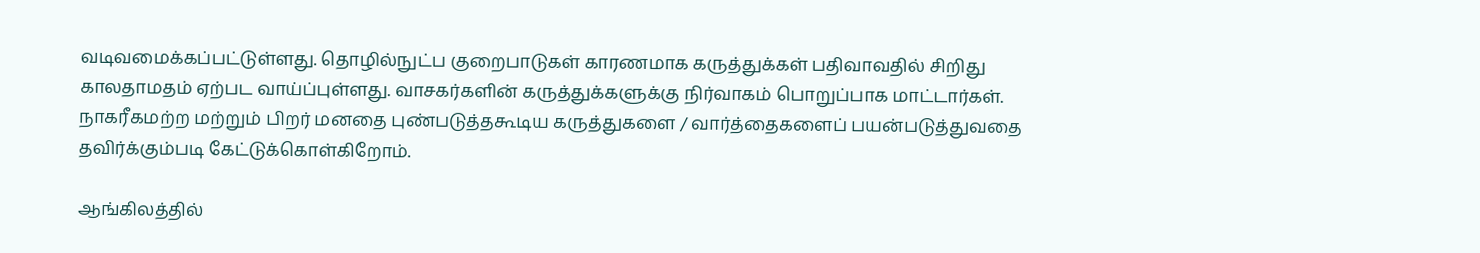வடிவமைக்கப்பட்டுள்ளது. தொழில்நுட்ப குறைபாடுகள் காரணமாக கருத்துக்கள் பதிவாவதில் சிறிது காலதாமதம் ஏற்பட வாய்ப்புள்ளது. வாசகர்களின் கருத்துக்களுக்கு நிர்வாகம் பொறுப்பாக மாட்டார்கள். நாகரீகமற்ற மற்றும் பிறர் மனதை புண்படுத்தகூடிய கருத்துகளை / வார்த்தைகளைப் பயன்படுத்துவதை தவிர்க்கும்படி கேட்டுக்கொள்கிறோம்.

ஆங்கிலத்தில்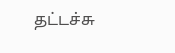தட்டச்சு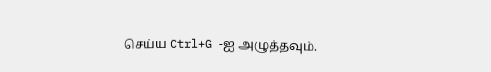செய்ய Ctrl+G -ஐ அழுத்தவும்.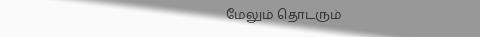மேலும் தொடரும்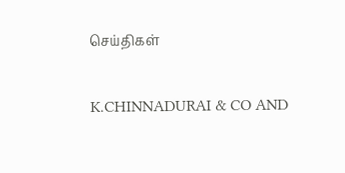செய்திகள்

K.CHINNADURAI & CO AND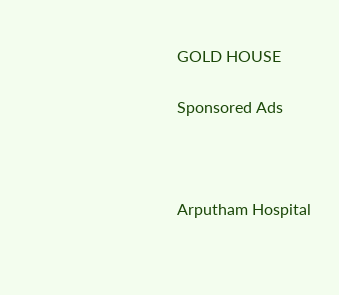GOLD HOUSE

Sponsored Ads



Arputham Hospital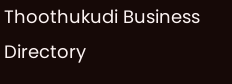Thoothukudi Business Directory